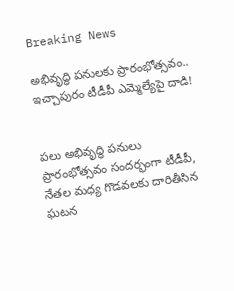Breaking News

అభివృద్ధి పనులకు ప్రారంభోత్సవం.. ఇచ్చాపురం టీడీపీ ఎమ్మెల్యేపై దాడి!


పలు అభివృద్ధి పనులు ప్రారంభోత్సవం సందర్భంగా టీడీపీ, నేతల మధ్య గొడవలకు దారితీసిన ఘటన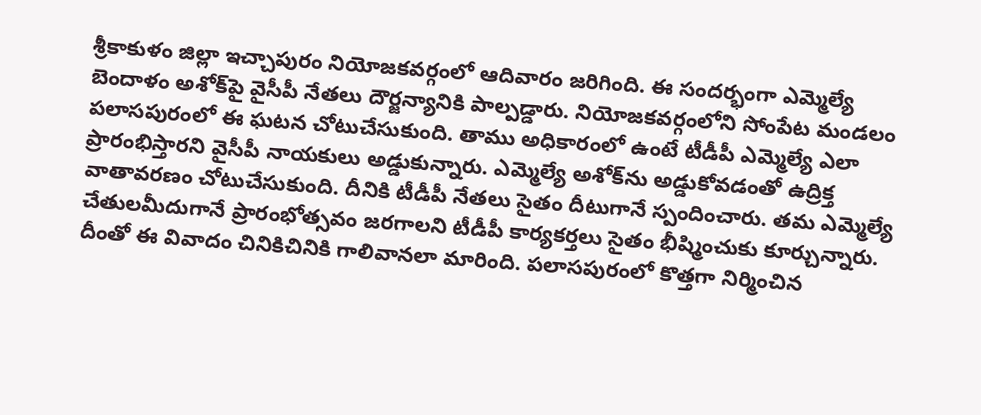శ్రీకాకుళం జిల్లా ఇచ్చాపురం నియోజకవర్గంలో ఆదివారం జరిగింది. ఈ సందర్భంగా ఎమ్మెల్యే బెందాళం అశోక్‌పై వైసీపీ నేతలు దౌర్జన్యానికి పాల్పడ్డారు. నియోజకవర్గంలోని సోంపేట మండలం పలాసపురంలో ఈ ఘటన చోటుచేసుకుంది. తాము అధికారంలో ఉంటే టీడీపీ ఎమ్మెల్యే ఎలా ప్రారంభిస్తారని వైసీపీ నాయకులు అడ్డుకున్నారు. ఎమ్మెల్యే అశోక్‌ను అడ్డుకోవడంతో ఉద్రిక్త వాతావరణం చోటుచేసుకుంది. దీనికి టీడీపీ నేతలు సైతం దీటుగానే స్పందించారు. తమ ఎమ్మెల్యే చేతులమీదుగానే ప్రారంభోత్సవం జరగాలని టీడీపీ కార్యకర్తలు సైతం భీష్మించుకు కూర్చున్నారు. దీంతో ఈ వివాదం చినికిచినికి గాలివానలా మారింది. పలాసపురంలో కొత్తగా నిర్మించిన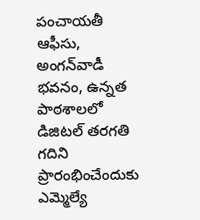పంచాయతీ ఆఫీసు, అంగన్‌వాడీ భవనం, ఉన్నత పాఠశాలలో డిజిటల్‌ తరగతి గదిని ప్రారంభించేందుకు ఎమ్మెల్యే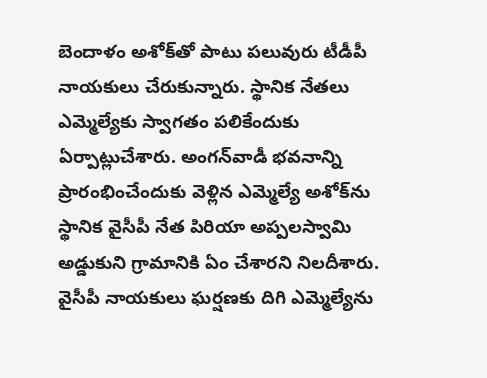బెందాళం అశోక్‌తో పాటు పలువురు టీడీపీ నాయకులు చేరుకున్నారు. స్థానిక నేతలు ఎమ్మెల్యేకు స్వాగతం పలికేందుకు ఏర్పాట్లుచేశారు. అంగన్‌వాడీ భవనాన్ని ప్రారంభించేందుకు వెళ్లిన ఎమ్మెల్యే అశోక్‌ను స్థానిక వైసీపీ నేత పిరియా అప్పలస్వామి అడ్డుకుని గ్రామానికి ఏం చేశారని నిలదీశారు. వైసీపీ నాయకులు ఘర్షణకు దిగి ఎమ్మెల్యేను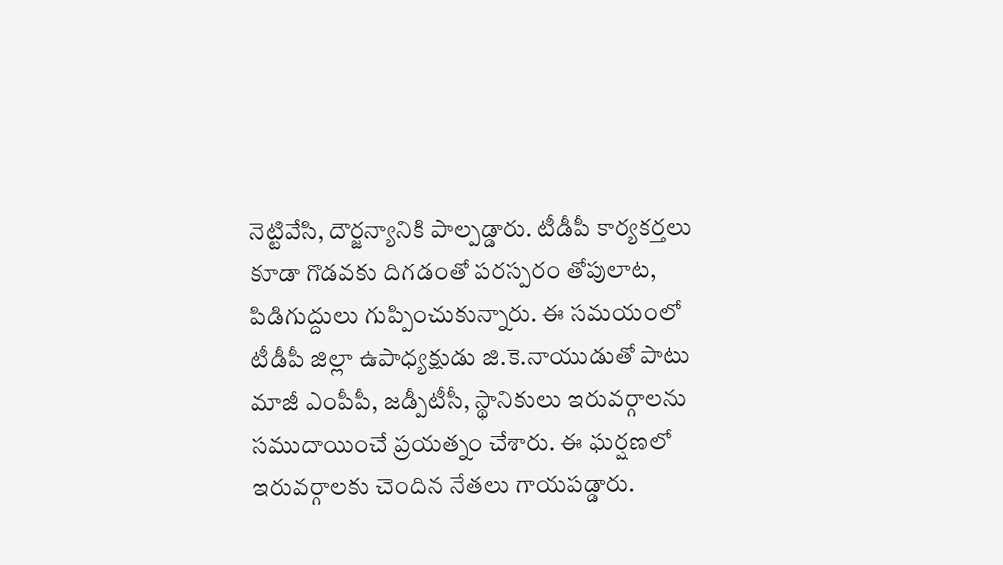నెట్టివేసి, దౌర్జన్యానికి పాల్పడ్డారు. టీడీపీ కార్యకర్తలు కూడా గొడవకు దిగడంతో పరస్పరం తోపులాట, పిడిగుద్దులు గుప్పించుకున్నారు. ఈ సమయంలో టీడీపీ జిల్లా ఉపాధ్యక్షుడు జి.కె.నాయుడుతో పాటు మాజీ ఎంపీపీ, జడ్పీటీసీ, స్థానికులు ఇరువర్గాలను సముదాయించే ప్రయత్నం చేశారు. ఈ ఘర్షణలో ఇరువర్గాలకు చెందిన నేతలు గాయపడ్డారు.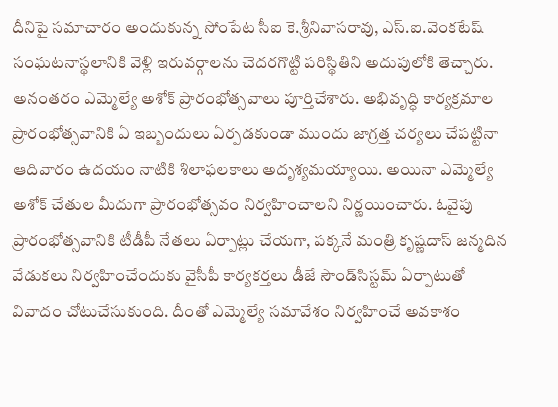దీనిపై సమాచారం అందుకున్న సోంపేట సీఐ కె.శ్రీనివాసరావు, ఎస్‌.ఐ.వెంకటేష్‌ సంఘటనాస్థలానికి వెళ్లి ఇరువర్గాలను చెదరగొట్టి పరిస్థితిని అదుపులోకి తెచ్చారు. అనంతరం ఎమ్మెల్యే అశోక్‌ ప్రారంభోత్సవాలు పూర్తిచేశారు. అభివృద్ధి కార్యక్రమాల ప్రారంభోత్సవానికి ఏ ఇబ్బందులు ఏర్పడకుండా ముందు జాగ్రత్త చర్యలు చేపట్టినా ఆదివారం ఉదయం నాటికి శిలాఫలకాలు అదృశ్యమయ్యాయి. అయినా ఎమ్మెల్యే అశోక్‌ చేతుల మీదుగా ప్రారంభోత్సవం నిర్వహించాలని నిర్ణయించారు. ఓవైపు ప్రారంభోత్సవానికి టీడీపీ నేతలు ఏర్పాట్లు చేయగా, పక్కనే మంత్రి కృష్ణదాస్‌ జన్మదిన వేడుకలు నిర్వహించేందుకు వైసీపీ కార్యకర్తలు డీజే సౌండ్‌సిస్టమ్‌ ఏర్పాటుతో వివాదం చోటుచేసుకుంది. దీంతో ఎమ్మెల్యే సమావేశం నిర్వహించే అవకాశం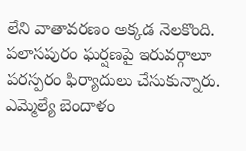లేని వాతావరణం అక్కడ నెలకొంది. పలాసపురం ఘర్షణపై ఇరువర్గాలూ పరస్పరం ఫిర్యాదులు చేసుకున్నారు. ఎమ్మెల్యే బెందాళం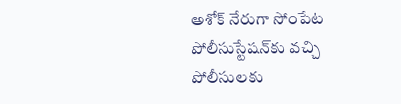అశోక్‌ నేరుగా సోంపేట పోలీసుస్టేషన్‌కు వచ్చి పోలీసులకు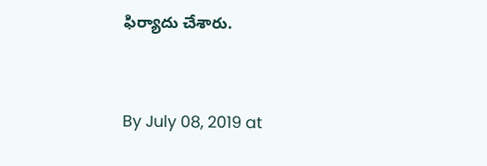ఫిర్యాదు చేశారు.


By July 08, 2019 at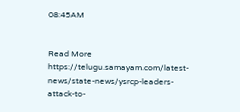08:45AM


Read More https://telugu.samayam.com/latest-news/state-news/ysrcp-leaders-attack-to-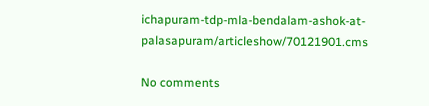ichapuram-tdp-mla-bendalam-ashok-at-palasapuram/articleshow/70121901.cms

No comments